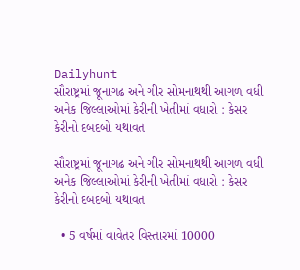Dailyhunt
સૌરાષ્ટ્રમાં જૂનાગઢ અને ગીર સોમનાથથી આગળ વધી અનેક જિલ્લાઓમાં કેરીની ખેતીમાં વધારો : કેસર કેરીનો દબદબો યથાવત

સૌરાષ્ટ્રમાં જૂનાગઢ અને ગીર સોમનાથથી આગળ વધી અનેક જિલ્લાઓમાં કેરીની ખેતીમાં વધારો : કેસર કેરીનો દબદબો યથાવત

  • 5 વર્ષમાં વાવેતર વિસ્તારમાં 10000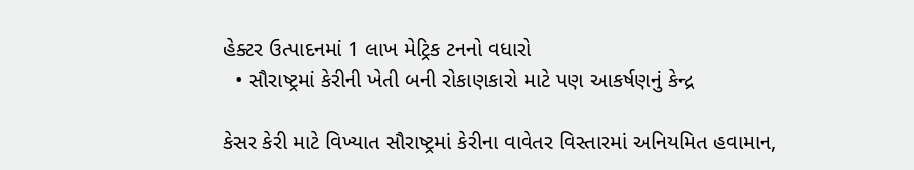હેક્ટર ઉત્પાદનમાં 1 લાખ મેટ્રિક ટનનો વધારો
  • સૌરાષ્ટ્રમાં કેરીની ખેતી બની રોકાણકારો માટે પણ આકર્ષણનું કેન્દ્ર

કેસર કેરી માટે વિખ્યાત સૌરાષ્ટ્રમાં કેરીના વાવેતર વિસ્તારમાં અનિયમિત હવામાન,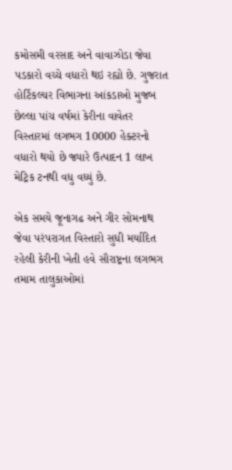કમોસમી વરસાદ અને વાવાઝોડા જેવા પડકારો વચ્ચે વધારો થઇ રહ્યો છે. ગુજરાત હોર્ટિકલ્ચર વિભાગના આંકડાઓ મુજબ છેલ્લા પાંચ વર્ષમાં કેરીના વાવેતર વિસ્તારમાં લગભગ 10000 હેક્ટરનો વધારો થયો છે જ્યારે ઉત્પાદન 1 લાખ મેટ્રિક ટનથી વધુ વધ્યું છે.

એક સમયે જૂનાગઢ અને ગીર સોમનાથ જેવા પરંપરાગત વિસ્તારો સુધી મર્યાદિત રહેલી કેરીની ખેતી હવે સૌરાષ્ટ્રના લગભગ તમામ તાલુકાઓમાં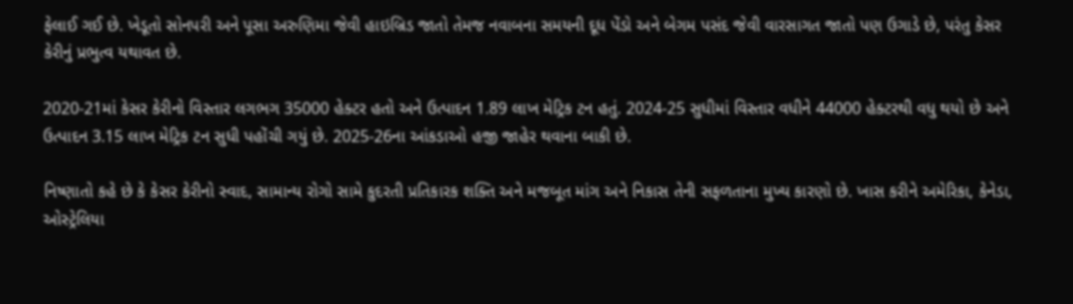ફેલાઈ ગઈ છે. ખેડૂતો સોનપરી અને પૂસા અરુણિમા જેવી હાઇબ્રિડ જાતો તેમજ નવાબના સમયની દૂધ પેંડો અને બેગમ પસંદ જેવી વારસાગત જાતો પણ ઉગાડે છે, પરંતુ કેસર કેરીનું પ્રભુત્વ યથાવત છે.

2020-21માં કેસર કેરીનો વિસ્તાર લગભગ 35000 હેક્ટર હતો અને ઉત્પાદન 1.89 લાખ મેટ્રિક ટન હતું. 2024-25 સુધીમાં વિસ્તાર વધીને 44000 હેક્ટરથી વધુ થયો છે અને ઉત્પાદન 3.15 લાખ મેટ્રિક ટન સુધી પહોંચી ગયું છે. 2025-26ના આંકડાઓ હજી જાહેર થવાના બાકી છે.

નિષ્ણાતો કહે છે કે કેસર કેરીનો સ્વાદ, સામાન્ય રોગો સામે કુદરતી પ્રતિકારક શક્તિ અને મજબૂત માંગ અને નિકાસ તેની સફળતાના મુખ્ય કારણો છે. ખાસ કરીને અમેરિકા, કેનેડા, ઓસ્ટ્રેલિયા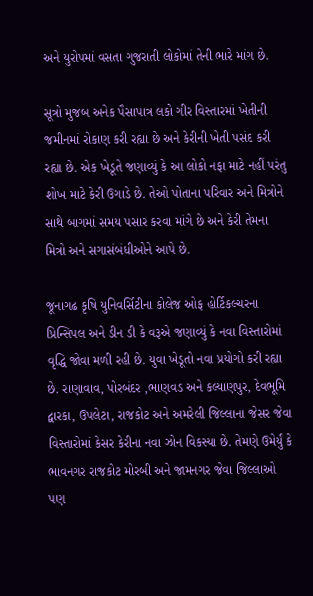અને યુરોપમાં વસતા ગુજરાતી લોકોમાં તેની ભારે માંગ છે.

સૂત્રો મુજબ અનેક પૈસાપાત્ર લકો ગીર વિસ્તારમાં ખેતીની જમીનમાં રોકાણ કરી રહ્યા છે અને કેરીની ખેતી પસંદ કરી રહ્યા છે. એક ખેડૂતે જણાવ્યું કે આ લોકો નફા માટે નહીં પરંતુ શોખ માટે કેરી ઉગાડે છે. તેઓ પોતાના પરિવાર અને મિત્રોને સાથે બાગમાં સમય પસાર કરવા માંગે છે અને કેરી તેમના મિત્રો અને સગાસંબંધીઓને આપે છે.

જૂનાગઢ કૃષિ યુનિવર્સિટીના કોલેજ ઓફ હોર્ટિકલ્ચરના પ્રિન્સિપલ અને ડીન ડી કે વરૂએ જણાવ્યું કે નવા વિસ્તારોમાં વૃદ્ધિ જોવા મળી રહી છે. યુવા ખેડૂતો નવા પ્રયોગો કરી રહ્યા છે. રાણાવાવ, પોરબંદર ,ભાણવડ અને કલ્યાણપુર, દેવભૂમિ દ્વારકા, ઉપલેટા, રાજકોટ અને અમરેલી જિલ્લાના જેસર જેવા વિસ્તારોમાં કેસર કેરીના નવા ઝોન વિકસ્યા છે. તેમણે ઉમેર્યું કે ભાવનગર રાજકોટ મોરબી અને જામનગર જેવા જિલ્લાઓ પણ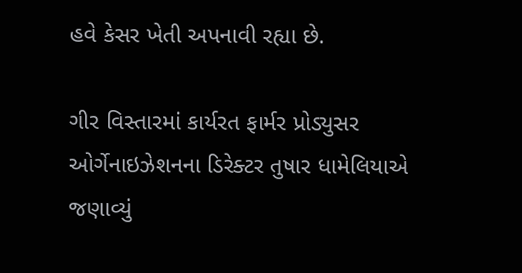હવે કેસર ખેતી અપનાવી રહ્યા છે.

ગીર વિસ્તારમાં કાર્યરત ફાર્મર પ્રોડ્યુસર ઓર્ગેનાઇઝેશનના ડિરેક્ટર તુષાર ધામેલિયાએ જણાવ્યું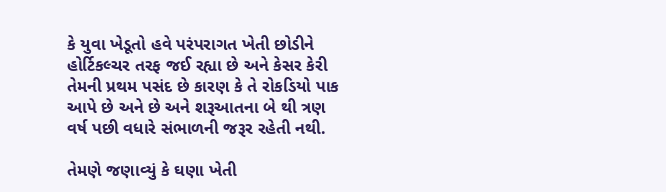કે યુવા ખેડૂતો હવે પરંપરાગત ખેતી છોડીને હોર્ટિકલ્ચર તરફ જઈ રહ્યા છે અને કેસર કેરી તેમની પ્રથમ પસંદ છે કારણ કે તે રોકડિયો પાક આપે છે અને છે અને શરૂઆતના બે થી ત્રણ વર્ષ પછી વધારે સંભાળની જરૂર રહેતી નથી.

તેમણે જણાવ્યું કે ઘણા ખેતી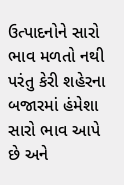ઉત્પાદનોને સારો ભાવ મળતો નથી પરંતુ કેરી શહેરના બજારમાં હંમેશા સારો ભાવ આપે છે અને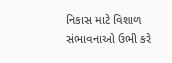નિકાસ માટે વિશાળ સંભાવનાઓ ઉભી કરે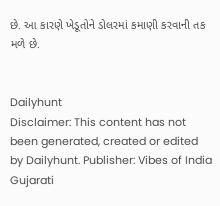છે. આ કારણે ખેડૂતોને ડોલરમાં કમાણી કરવાની તક મળે છે.


Dailyhunt
Disclaimer: This content has not been generated, created or edited by Dailyhunt. Publisher: Vibes of India Gujarati